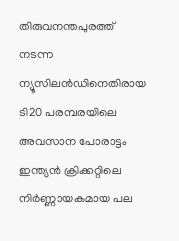തിരുവനന്തപുരത്ത് നടന്ന ന്യൂസിലൻഡിനെതിരായ ടി20 പരമ്പരയിലെ അവസാന പോരാട്ടം ഇന്ത്യൻ ക്രിക്കറ്റിലെ നിർണ്ണായകമായ പല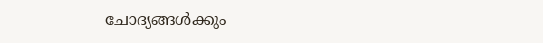ചോദ്യങ്ങൾക്കും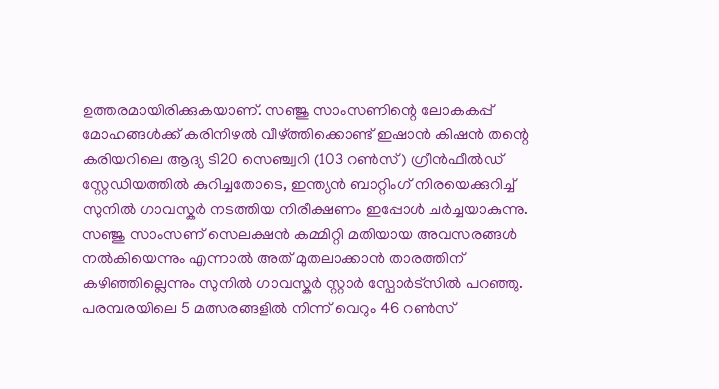ഉത്തരമായിരിക്കുകയാണ്. സഞ്ജു സാംസണിന്റെ ലോകകപ്പ് മോഹങ്ങൾക്ക് കരിനിഴൽ വീഴ്ത്തിക്കൊണ്ട് ഇഷാൻ കിഷൻ തന്റെ കരിയറിലെ ആദ്യ ടി20 സെഞ്ച്വറി (103 റൺസ്) ഗ്രീൻഫീൽഡ് സ്റ്റേഡിയത്തിൽ കുറിച്ചതോടെ, ഇന്ത്യൻ ബാറ്റിംഗ് നിരയെക്കുറിച്ച് സുനിൽ ഗാവസ്കർ നടത്തിയ നിരീക്ഷണം ഇപ്പോൾ ചർച്ചയാകുന്നു.
സഞ്ജു സാംസണ് സെലക്ഷൻ കമ്മിറ്റി മതിയായ അവസരങ്ങൾ നൽകിയെന്നും എന്നാൽ അത് മുതലാക്കാൻ താരത്തിന് കഴിഞ്ഞില്ലെന്നും സുനിൽ ഗാവസ്കർ സ്റ്റാർ സ്പോർട്സിൽ പറഞ്ഞു. പരമ്പരയിലെ 5 മത്സരങ്ങളിൽ നിന്ന് വെറും 46 റൺസ്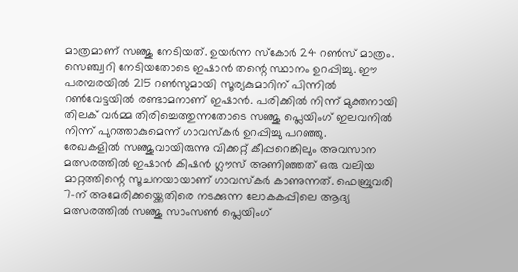മാത്രമാണ് സഞ്ജു നേടിയത്. ഉയർന്ന സ്കോർ 24 റൺസ് മാത്രം.
സെഞ്ച്വറി നേടിയതോടെ ഇഷാൻ തന്റെ സ്ഥാനം ഉറപ്പിച്ചു. ഈ പരമ്പരയിൽ 215 റൺസുമായി സൂര്യകുമാറിന് പിന്നിൽ റൺവേട്ടയിൽ രണ്ടാമനാണ് ഇഷാൻ. പരിക്കിൽ നിന്ന് മുക്തനായി തിലക് വർമ്മ തിരിച്ചെത്തുന്നതോടെ സഞ്ജു പ്ലെയിംഗ് ഇലവനിൽ നിന്ന് പുറത്താകുമെന്ന് ഗാവസ്കർ ഉറപ്പിച്ചു പറഞ്ഞു.
രേഖകളിൽ സഞ്ജുവായിരുന്നു വിക്കറ്റ് കീപ്പറെങ്കിലും അവസാന മത്സരത്തിൽ ഇഷാൻ കിഷൻ ഗ്ലൗസ് അണിഞ്ഞത് ഒരു വലിയ മാറ്റത്തിന്റെ സൂചനയായാണ് ഗാവസ്കർ കാണുന്നത്. ഫെബ്രുവരി 7-ന് അമേരിക്കയ്ക്കെതിരെ നടക്കുന്ന ലോകകപ്പിലെ ആദ്യ മത്സരത്തിൽ സഞ്ജു സാംസൺ പ്ലെയിംഗ്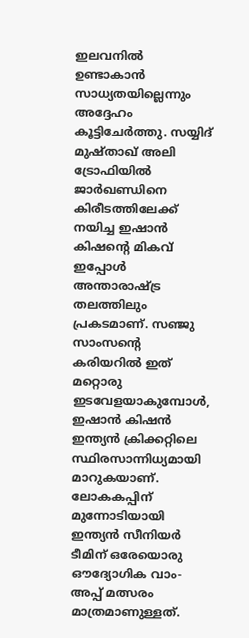ഇലവനിൽ ഉണ്ടാകാൻ സാധ്യതയില്ലെന്നും അദ്ദേഹം കൂട്ടിചേർത്തു. സയ്യിദ് മുഷ്താഖ് അലി ട്രോഫിയിൽ ജാർഖണ്ഡിനെ കിരീടത്തിലേക്ക് നയിച്ച ഇഷാൻ കിഷന്റെ മികവ് ഇപ്പോൾ അന്താരാഷ്ട്ര തലത്തിലും പ്രകടമാണ്. സഞ്ജു സാംസന്റെ കരിയറിൽ ഇത് മറ്റൊരു ഇടവേളയാകുമ്പോൾ, ഇഷാൻ കിഷൻ ഇന്ത്യൻ ക്രിക്കറ്റിലെ സ്ഥിരസാന്നിധ്യമായി മാറുകയാണ്.
ലോകകപ്പിന് മുന്നോടിയായി ഇന്ത്യൻ സീനിയർ ടീമിന് ഒരേയൊരു ഔദ്യോഗിക വാം-അപ്പ് മത്സരം മാത്രമാണുള്ളത്.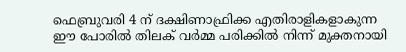ഫെബ്രുവരി 4 ന് ദക്ഷിണാഫ്രിക്ക എതിരാളികളാകുന്ന ഈ പോരിൽ തിലക് വർമ്മ പരിക്കിൽ നിന്ന് മുക്തനായി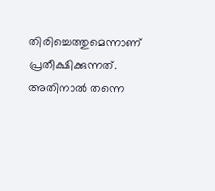തിരിച്ചെത്തുമെന്നാണ് പ്രതീക്ഷിക്കുന്നത്. അതിനാൽ തന്നെ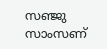സഞ്ജു സാംസണ്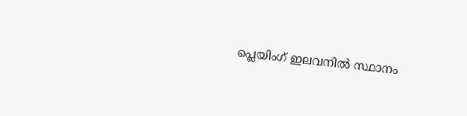പ്ലെയിംഗ് ഇലവനിൽ സ്ഥാനം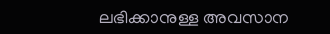ലഭിക്കാനുള്ള അവസാന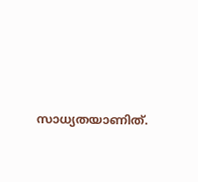സാധ്യതയാണിത്.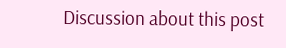Discussion about this post